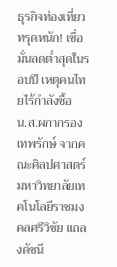ธุรกิจท่องเที่ยวทรุดหนัก! เชื่อมั่นลดต่ำสุดในรอบปี เหตุคนไทยไร้กำลังซื้อ
น.ส.ผกากรอง เทพรักษ์ จากคณะศิลปศาสตร์ มหาวิทยาลัยเทคโนโลยีราชมงคลศรีวิชัย แถลงดัชนี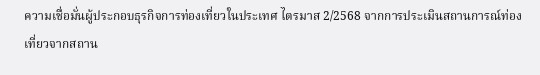ความเชื่อมั่นผู้ประกอบธุรกิจการท่องเที่ยวในประเทศ ไตรมาส 2/2568 จากการประเมินสถานการณ์ท่องเที่ยวจากสถาน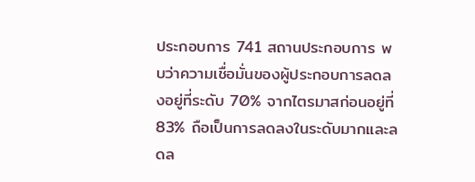ประกอบการ 741 สถานประกอบการ พบว่าความเชื่อมั่นของผู้ประกอบการลดลงอยู่ที่ระดับ 70% จากไตรมาสก่อนอยู่ที่ 83% ถือเป็นการลดลงในระดับมากและลดล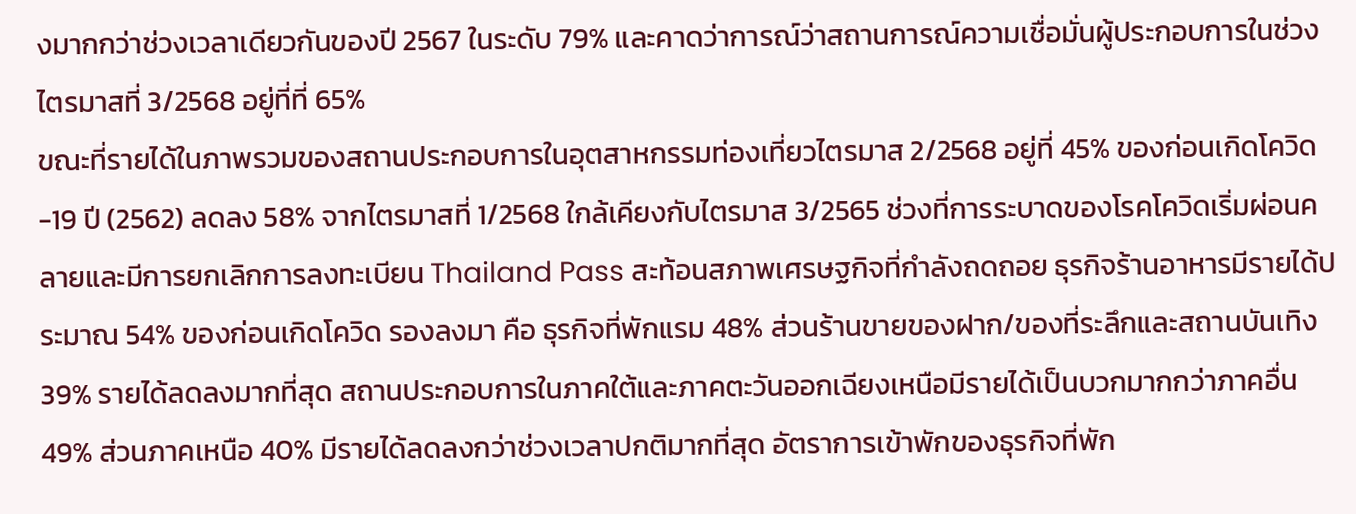งมากกว่าช่วงเวลาเดียวกันของปี 2567 ในระดับ 79% และคาดว่าการณ์ว่าสถานการณ์ความเชื่อมั่นผู้ประกอบการในช่วงไตรมาสที่ 3/2568 อยู่ที่ที่ 65%
ขณะที่รายได้ในภาพรวมของสถานประกอบการในอุตสาหกรรมท่องเที่ยวไตรมาส 2/2568 อยู่ที่ 45% ของก่อนเกิดโควิด-19 ปี (2562) ลดลง 58% จากไตรมาสที่ 1/2568 ใกล้เคียงกับไตรมาส 3/2565 ช่วงที่การระบาดของโรคโควิดเริ่มผ่อนคลายและมีการยกเลิกการลงทะเบียน Thailand Pass สะท้อนสภาพเศรษฐกิจที่กำลังถดถอย ธุรกิจร้านอาหารมีรายได้ประมาณ 54% ของก่อนเกิดโควิด รองลงมา คือ ธุรกิจที่พักแรม 48% ส่วนร้านขายของฝาก/ของที่ระลึกและสถานบันเทิง 39% รายได้ลดลงมากที่สุด สถานประกอบการในภาคใต้และภาคตะวันออกเฉียงเหนือมีรายได้เป็นบวกมากกว่าภาคอื่น 49% ส่วนภาคเหนือ 40% มีรายได้ลดลงกว่าช่วงเวลาปกติมากที่สุด อัตราการเข้าพักของธุรกิจที่พัก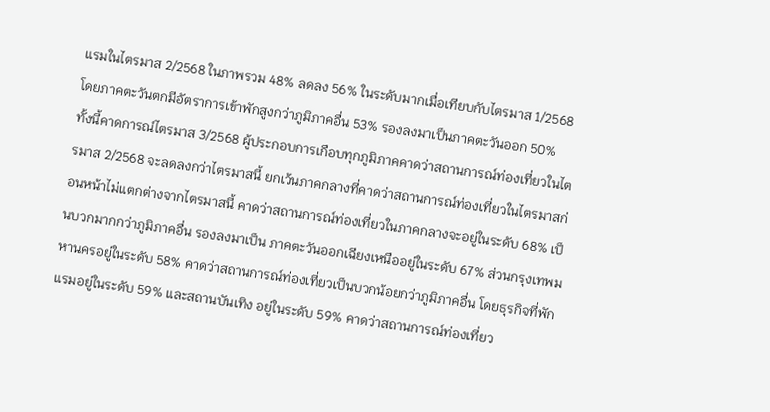แรมในไตรมาส 2/2568 ในภาพรวม 48% ลดลง 56% ในระดับมากเมื่อเทียบกับไตรมาส 1/2568 โดยภาคตะวันตกมีอัตราการเข้าพักสูงกว่าภูมิภาคอื่น 53% รองลงมาเป็นภาคตะวันออก 50%
ทั้งนี้คาดการณ์ไตรมาส 3/2568 ผู้ประกอบการเกือบทุกภูมิภาคคาดว่าสถานการณ์ท่องเที่ยวในไตรมาส 2/2568 จะลดลงกว่าไตรมาสนี้ ยกเว้นภาคกลางที่คาดว่าสถานการณ์ท่องเที่ยวในไตรมาสก่อนหน้าไม่แตกต่างจากไตรมาสนี้ คาดว่าสถานการณ์ท่องเที่ยวในภาคกลางจะอยู่ในระดับ 68% เป็นบวกมากกว่าภูมิภาคอื่น รองลงมาเป็น ภาคตะวันออกเฉียงเหนืออยู่ในระดับ 67% ส่วนกรุงเทพมหานครอยู่ในระดับ 58% คาดว่าสถานการณ์ท่องเที่ยวเป็นบวกน้อยกว่าภูมิภาคอื่น โดยธุรกิจที่พักแรมอยู่ในระดับ 59% และสถานบันเทิง อยู่ในระดับ 59% คาดว่าสถานการณ์ท่องเที่ยว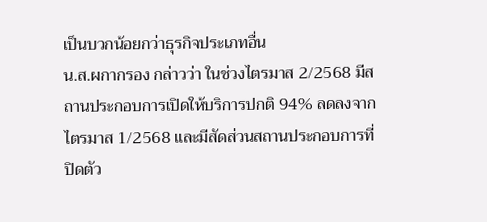เป็นบวกน้อยกว่าธุรกิจประเภทอื่น
น.ส.ผกากรอง กล่าวว่า ในช่วงไตรมาส 2/2568 มีสถานประกอบการเปิดให้บริการปกติ 94% ลดลงจากไตรมาส 1/2568 และมีสัดส่วนสถานประกอบการที่ปิดตัว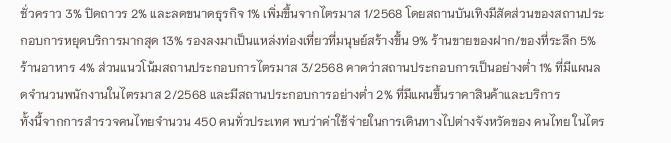ชั่วคราว 3% ปิดถาวร 2% และลดขนาดธุรกิจ 1% เพิ่มขึ้นจากไตรมาส 1/2568 โดยสถานบันเทิงมีสัดส่วนของสถานประกอบการหยุดบริการมากสุด 13% รองลงมาเป็นแหล่งท่องเที่ยวที่มนุษย์สร้างขึ้น 9% ร้านขายของฝาก/ของที่ระลึก 5% ร้านอาหาร 4% ส่วนแนวโน้มสถานประกอบการไตรมาส 3/2568 คาดว่าสถานประกอบการเป็นอย่างต่ำ 1% ที่มีแผนลดจำนวนพนักงานในไตรมาส 2/2568 และมีสถานประกอบการอย่างต่ำ 2% ที่มีแผนขึ้นราคาสินค้าและบริการ
ทั้งนี้จากการสำรวจคนไทยจำนวน 450 คนทั่วประเทศ พบว่าค่าใช้จ่ายในการเดินทางไปต่างจังหวัดของ คนไทย ในไตร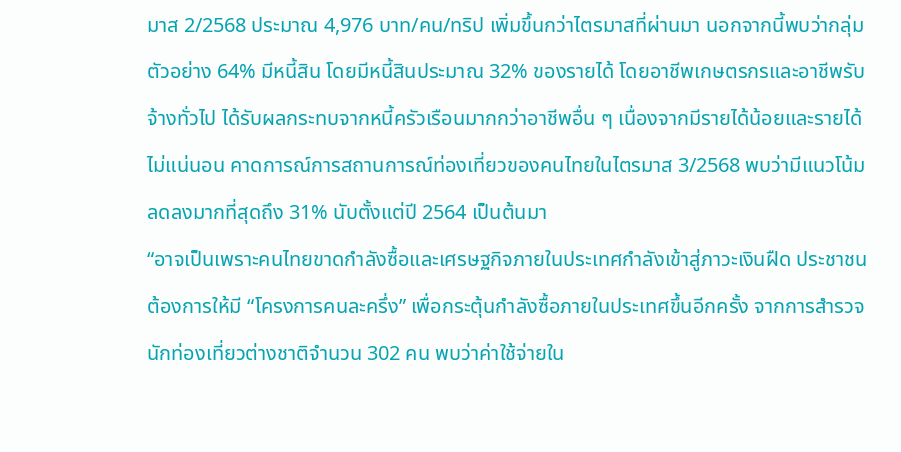มาส 2/2568 ประมาณ 4,976 บาท/คน/ทริป เพิ่มขึ้นกว่าไตรมาสที่ผ่านมา นอกจากนี้พบว่ากลุ่มตัวอย่าง 64% มีหนี้สิน โดยมีหนี้สินประมาณ 32% ของรายได้ โดยอาชีพเกษตรกรและอาชีพรับจ้างทั่วไป ได้รับผลกระทบจากหนี้ครัวเรือนมากกว่าอาชีพอื่น ๆ เนื่องจากมีรายได้น้อยและรายได้ไม่แน่นอน คาดการณ์การสถานการณ์ท่องเที่ยวของคนไทยในไตรมาส 3/2568 พบว่ามีแนวโน้มลดลงมากที่สุดถึง 31% นับตั้งแต่ปี 2564 เป็นต้นมา
“อาจเป็นเพราะคนไทยขาดกำลังซื้อและเศรษฐกิจภายในประเทศกำลังเข้าสู่ภาวะเงินฝืด ประชาชนต้องการให้มี “โครงการคนละครึ่ง” เพื่อกระตุ้นกำลังซื้อภายในประเทศขึ้นอีกครั้ง จากการสำรวจนักท่องเที่ยวต่างชาติจำนวน 302 คน พบว่าค่าใช้จ่ายใน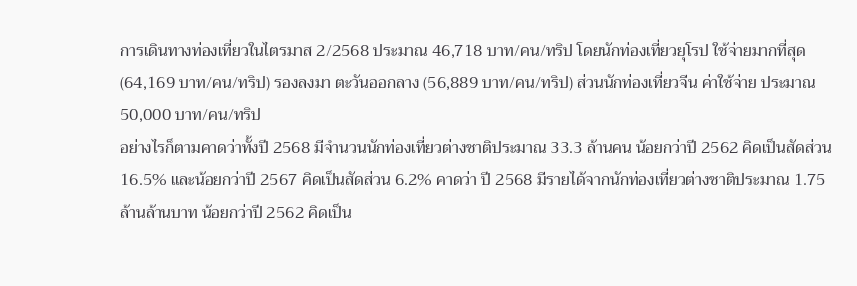การเดินทางท่องเที่ยวในไตรมาส 2/2568 ประมาณ 46,718 บาท/คน/ทริป โดยนักท่องเที่ยวยุโรป ใช้จ่ายมากที่สุด (64,169 บาท/คน/ทริป) รองลงมา ตะวันออกลาง (56,889 บาท/คน/ทริป) ส่วนนักท่องเที่ยวจีน ค่าใช้จ่าย ประมาณ 50,000 บาท/คน/ทริป
อย่างไรก็ตามคาดว่าทั้งปี 2568 มีจำนวนนักท่องเที่ยวต่างชาติประมาณ 33.3 ล้านคน น้อยกว่าปี 2562 คิดเป็นสัดส่วน 16.5% และน้อยกว่าปี 2567 คิดเป็นสัดส่วน 6.2% คาดว่า ปี 2568 มีรายได้จากนักท่องเที่ยวต่างชาติประมาณ 1.75 ล้านล้านบาท น้อยกว่าปี 2562 คิดเป็น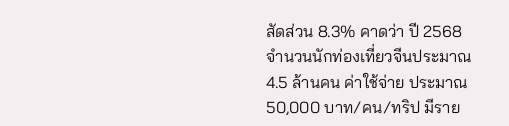สัดส่วน 8.3% คาดว่า ปี 2568 จำนวนนักท่องเที่ยวจีนประมาณ 4.5 ล้านคน ค่าใช้จ่าย ประมาณ 50,000 บาท/คน/ทริป มีราย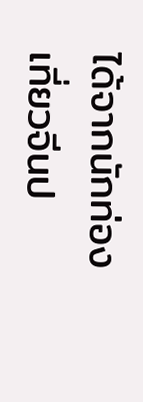ได้จากนักท่องเที่ยวจีนป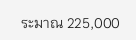ระมาณ 225,000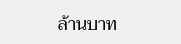ล้านบาท